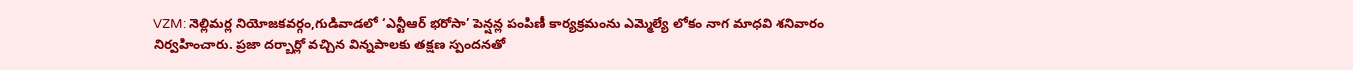VZM: నెల్లిమర్ల నియోజకవర్గం,గుడివాడలో ‘ఎన్టీఆర్ భరోసా’ పెన్షన్ల పంపిణీ కార్యక్రమంను ఎమ్మెల్యే లోకం నాగ మాధవి శనివారం నిర్వహించారు. ప్రజా దర్బార్లో వచ్చిన విన్నపాలకు తక్షణ స్పందనతో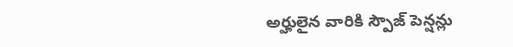అర్హులైన వారికి స్పౌజ్ పెన్షన్లు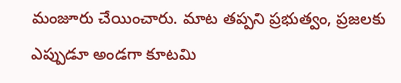మంజూరు చేయించారు. మాట తప్పని ప్రభుత్వం, ప్రజలకు ఎప్పుడూ అండగా కూటమి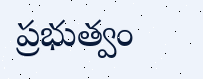ప్రభుత్వం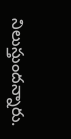నిలుస్తుందన్నారు.